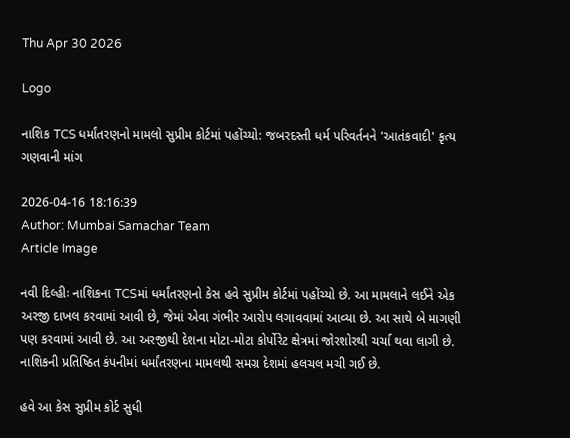Thu Apr 30 2026

Logo

નાશિક TCS ધર્માંતરણનો મામલો સુપ્રીમ કોર્ટમાં પહોંચ્યો: જબરદસ્તી ધર્મ પરિવર્તનને 'આતંકવાદી' કૃત્ય ગણવાની માંગ

2026-04-16 18:16:39
Author: Mumbai Samachar Team
Article Image

નવી દિલ્હીઃ નાશિકના TCSમાં ધર્માંતરણનો કેસ હવે સુપ્રીમ કોર્ટમાં પહોંચ્યો છે. આ મામલાને લઈને એક અરજી દાખલ કરવામાં આવી છે, જેમાં એવા ગંભીર આરોપ લગાવવામાં આવ્યા છે. આ સાથે બે માગણી પણ કરવામાં આવી છે. આ અરજીથી દેશના મોટા-મોટા કોર્પોરેટ ક્ષેત્રમાં જોરશોરથી ચર્ચા થવા લાગી છે. નાશિકની પ્રતિષ્ઠિત કંપનીમાં ધર્માંતરણના મામલથી સમગ્ર દેશમાં હલચલ મચી ગઈ છે.

હવે આ કેસ સુપ્રીમ કોર્ટ સુધી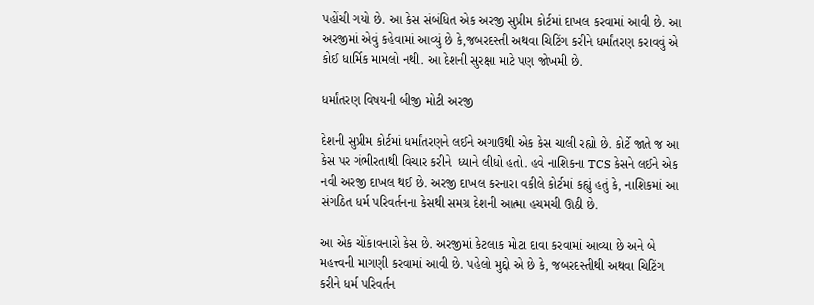પહોંચી ગયો છે. આ કેસ સંબંધિત એક અરજી સુપ્રીમ કોર્ટમાં દાખલ કરવામાં આવી છે. આ અરજીમાં એવું કહેવામાં આવ્યું છે કે,જબરદસ્તી અથવા ચિટિંગ કરીને ધર્માંતરણ કરાવવું એ કોઈ ધાર્મિક મામલો નથી. આ દેશની સુરક્ષા માટે પણ જોખમી છે.

ધર્માંતરણ વિષયની બીજી મોટી અરજી

દેશની સુપ્રીમ કોર્ટમાં ધર્માંતરણને લઈને અગાઉથી એક કેસ ચાલી રહ્યો છે. કોર્ટે જાતે જ આ કેસ પર ગંભીરતાથી વિચાર કરીને  ધ્યાને લીધો હતો. હવે નાશિકના TCS કેસને લઈને એક નવી અરજી દાખલ થઈ છે. અરજી દાખલ કરનારા વકીલે કોર્ટમાં કહ્યું હતું કે, નાશિકમાં આ સંગઠિત ધર્મ પરિવર્તનના કેસથી સમગ્ર દેશની આત્મા હચમચી ઊઠી છે.

આ એક ચોંકાવનારો કેસ છે. અરજીમાં કેટલાક મોટા દાવા કરવામાં આવ્યા છે અને બે મહત્ત્વની માગણી કરવામાં આવી છે. પહેલો મુદ્દો એ છે કે, જબરદસ્તીથી અથવા ચિટિંગ કરીને ધર્મ પરિવર્તન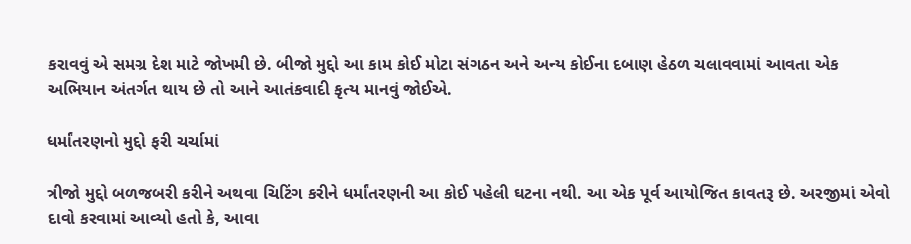કરાવવું એ સમગ્ર દેશ માટે જોખમી છે. બીજો મુદ્દો આ કામ કોઈ મોટા સંગઠન અને અન્ય કોઈના દબાણ હેઠળ ચલાવવામાં આવતા એક અભિયાન અંતર્ગત થાય છે તો આને આતંકવાદી કૃત્ય માનવું જોઈએ.

ધર્માંતરણનો મુદ્દો ફરી ચર્ચામાં

ત્રીજો મુદ્દો બળજબરી કરીને અથવા ચિટિંગ કરીને ધર્માંતરણની આ કોઈ પહેલી ઘટના નથી. આ એક પૂર્વ આયોજિત કાવતરૂ છે. અરજીમાં એવો દાવો કરવામાં આવ્યો હતો કે, આવા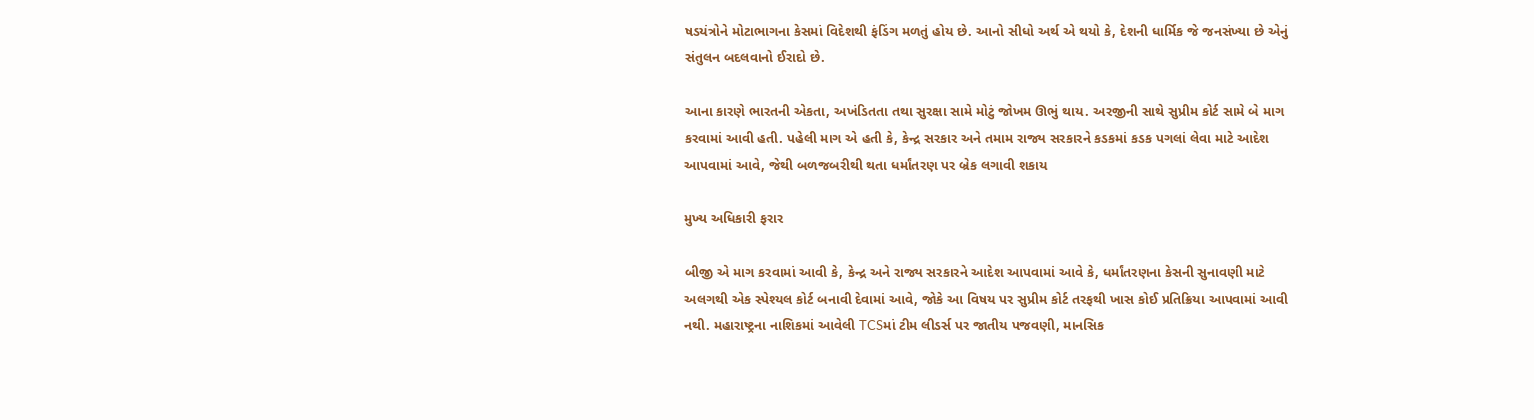ષડયંત્રોને મોટાભાગના કેસમાં વિદેશથી ફંડિંગ મળતું હોય છે. આનો સીધો અર્થ એ થયો કે, દેશની ધાર્મિક જે જનસંખ્યા છે એનું સંતુલન બદલવાનો ઈરાદો છે.

આના કારણે ભારતની એકતા, અખંડિતતા તથા સુરક્ષા સામે મોટું જોખમ ઊભું થાય. અરજીની સાથે સુપ્રીમ કોર્ટ સામે બે માગ કરવામાં આવી હતી. પહેલી માગ એ હતી કે, કેન્દ્ર સરકાર અને તમામ રાજ્ય સરકારને કડકમાં કડક પગલાં લેવા માટે આદેશ આપવામાં આવે, જેથી બળજબરીથી થતા ધર્માંતરણ પર બ્રેક લગાવી શકાય

મુખ્ય અધિકારી ફરાર

બીજી એ માગ કરવામાં આવી કે, કેન્દ્ર અને રાજ્ય સરકારને આદેશ આપવામાં આવે કે, ધર્માંતરણના કેસની સુનાવણી માટે અલગથી એક સ્પેશ્યલ કોર્ટ બનાવી દેવામાં આવે, જોકે આ વિષય પર સુપ્રીમ કોર્ટ તરફથી ખાસ કોઈ પ્રતિક્રિયા આપવામાં આવી નથી. મહારાષ્ટ્રના નાશિકમાં આવેલી TCSમાં ટીમ લીડર્સ પર જાતીય પજવણી, માનસિક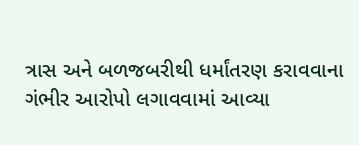ત્રાસ અને બળજબરીથી ધર્માંતરણ કરાવવાના ગંભીર આરોપો લગાવવામાં આવ્યા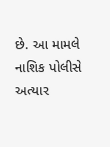છે. આ મામલે નાશિક પોલીસે અત્યાર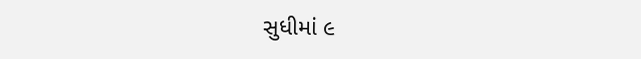સુધીમાં ૯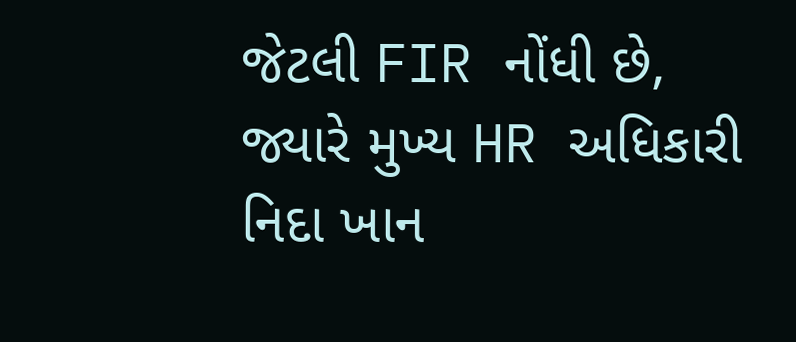જેટલી FIR નોંધી છે, જ્યારે મુખ્ય HR અધિકારી નિદા ખાન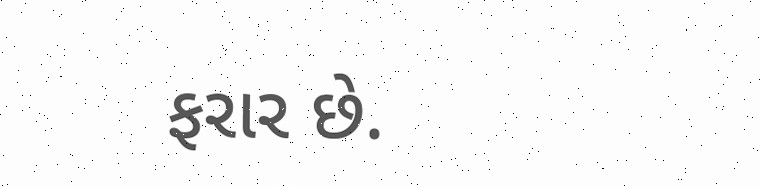ફરાર છે.